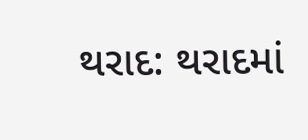થરાદ: થરાદમાં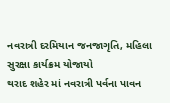નવરાત્રી દરમિયાન જનજાગૃતિ, મહિલા સુરક્ષા કાર્યક્રમ યોજાયો
થરાદ શહેર માં નવરાત્રી પર્વના પાવન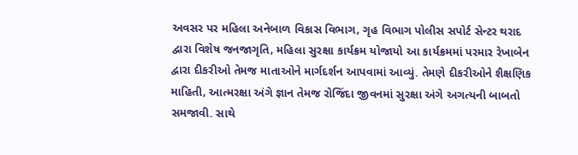અવસર પર મહિલા અનેબાળ વિકાસ વિભાગ, ગૃહ વિભાગ પોલીસ સપોર્ટ સેન્ટર થરાદ દ્વારા વિશેષ જનજાગૃતિ, મહિલા સુરક્ષા કાર્યક્રમ યોજાયો આ કાર્યક્રમમાં પરમાર રેખાબેન દ્વારા દીકરીઓ તેમજ માતાઓને માર્ગદર્શન આપવામાં આવ્યું. તેમણે દીકરીઓને શૈક્ષણિક માહિતી, આત્મરક્ષા અંગે જ્ઞાન તેમજ રોજિંદા જીવનમાં સુરક્ષા અંગે અગત્યની બાબતો સમજાવી. સાથે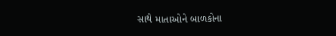સાથે માતાઓને બાળકોના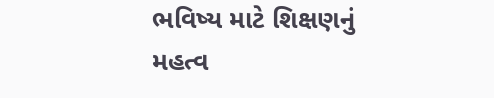ભવિષ્ય માટે શિક્ષણનું મહત્વ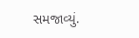સમજાવ્યું.